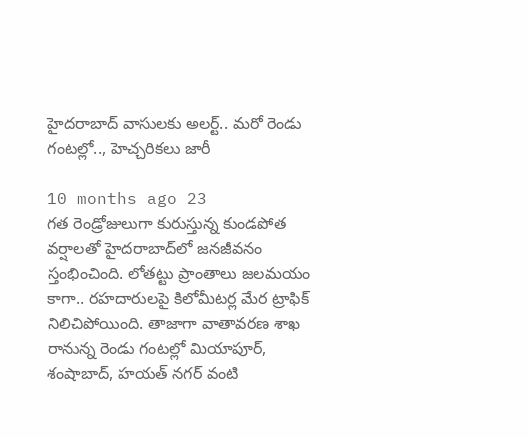హైదరాబాద్ వాసులకు అలర్ట్.. మరో రెండు గంటల్లో.., హెచ్చరికలు జారీ

10 months ago 23
గత రెండ్రోజులుగా కురుస్తున్న కుండపోత వర్షాలతో హైదరాబాద్‌లో జనజీవనం స్తంభించింది. లోతట్టు ప్రాంతాలు జలమయం కాగా.. రహదారులపై కిలోమీటర్ల మేర ట్రాఫిక్ నిలిచిపోయింది. తాజాగా వాతావరణ శాఖ రానున్న రెండు గంటల్లో మియాపూర్, శంషాబాద్, హయత్ నగర్ వంటి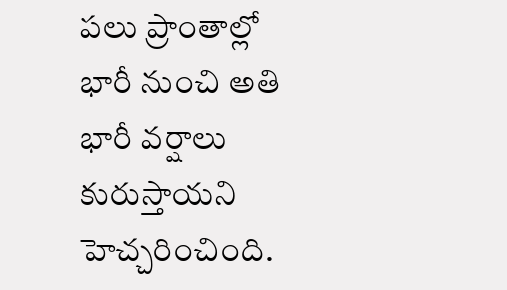పలు ప్రాంతాల్లో భారీ నుంచి అతి భారీ వర్షాలు కురుస్తాయని హెచ్చరించింది.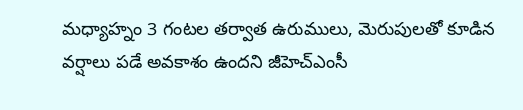మధ్యాహ్నం 3 గంటల తర్వాత ఉరుములు, మెరుపులతో కూడిన వర్షాలు పడే అవకాశం ఉందని జీహెచ్‌ఎంసీ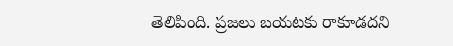తెలిపింది. ప్రజలు బయటకు రాకూడదని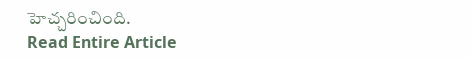హెచ్చరించింది.
Read Entire Article